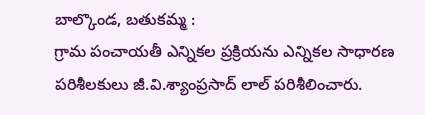బాల్కొండ, బతుకమ్మ :
గ్రామ పంచాయతీ ఎన్నికల ప్రక్రియను ఎన్నికల సాధారణ పరిశీలకులు జీ.వి.శ్యాంప్రసాద్ లాల్ పరిశీలించారు.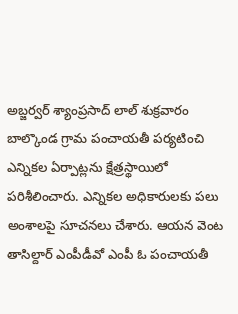అబ్జర్వర్ శ్యాంప్రసాద్ లాల్ శుక్రవారం బాల్కొండ గ్రామ పంచాయతీ పర్యటించి ఎన్నికల ఏర్పాట్లను క్షేత్రస్థాయిలో పరిశీలించారు. ఎన్నికల అధికారులకు పలు అంశాలపై సూచనలు చేశారు. ఆయన వెంట తాసిల్దార్ ఎంపీడీవో ఎంపీ ఓ పంచాయతీ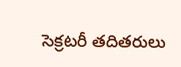సెక్రటరీ తదితరులు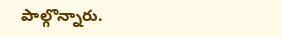పాల్గొన్నారు.